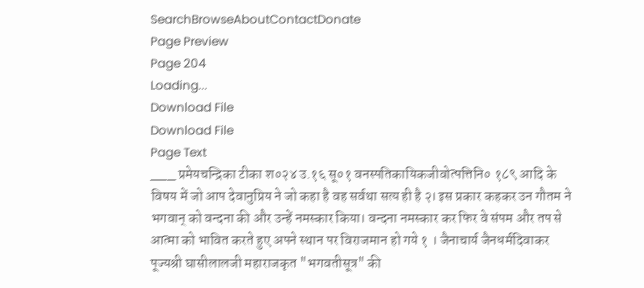SearchBrowseAboutContactDonate
Page Preview
Page 204
Loading...
Download File
Download File
Page Text
___ प्रमेयचन्द्रिका टीका श०२४ उ.१६ सू०१ वनस्पतिकायिकजीवोत्पत्तिनि० १८९ आदि के विषय में जो आप देवानुप्रिय ने जो कहा है वह सर्वथा सत्य ही है २। इस प्रकार कहकर उन गौतम ने भगवान् को वन्दना की और उन्हें नमस्कार किया। वन्दना नमस्कार कर फिर वे संपम और तप से आत्मा को भावित करते हुए अपने स्थान पर विराजमान हो गये १ । जैनाचार्य जैनधर्मदिवाकर पूज्यश्री घासीलालजी महाराजकृत "भगवतीसूत्र" की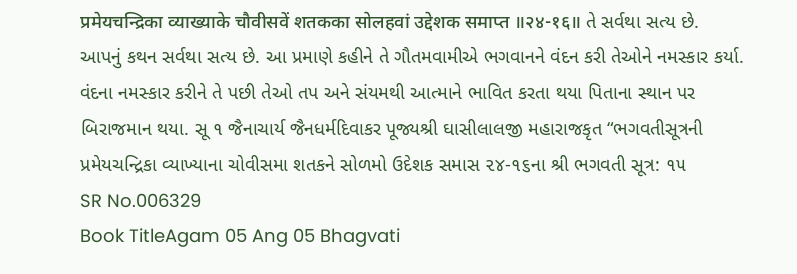प्रमेयचन्द्रिका व्याख्याके चौवीसवें शतकका सोलहवां उद्देशक समाप्त ॥२४-१६॥ તે સર્વથા સત્ય છે. આપનું કથન સર્વથા સત્ય છે. આ પ્રમાણે કહીને તે ગૌતમવામીએ ભગવાનને વંદન કરી તેઓને નમસ્કાર કર્યા. વંદના નમસ્કાર કરીને તે પછી તેઓ તપ અને સંયમથી આત્માને ભાવિત કરતા થયા પિતાના સ્થાન પર બિરાજમાન થયા. સૂ ૧ જૈનાચાર્ય જૈનધર્મદિવાકર પૂજ્યશ્રી ઘાસીલાલજી મહારાજકૃત “ભગવતીસૂત્રની પ્રમેયચન્દ્રિકા વ્યાખ્યાના ચોવીસમા શતકને સોળમો ઉદેશક સમાસ ૨૪-૧૬ના શ્રી ભગવતી સૂત્ર: ૧૫
SR No.006329
Book TitleAgam 05 Ang 05 Bhagvati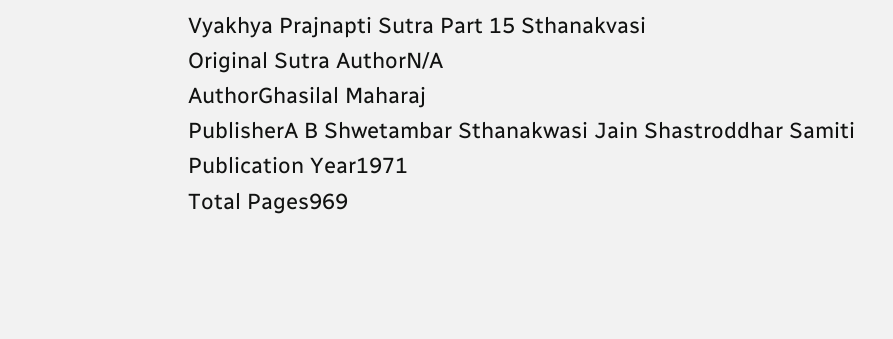Vyakhya Prajnapti Sutra Part 15 Sthanakvasi
Original Sutra AuthorN/A
AuthorGhasilal Maharaj
PublisherA B Shwetambar Sthanakwasi Jain Shastroddhar Samiti
Publication Year1971
Total Pages969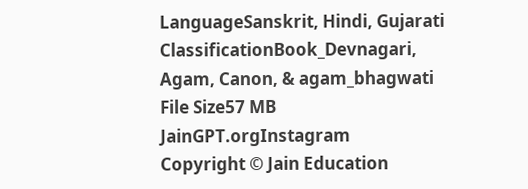LanguageSanskrit, Hindi, Gujarati
ClassificationBook_Devnagari, Agam, Canon, & agam_bhagwati
File Size57 MB
JainGPT.orgInstagram
Copyright © Jain Education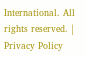International. All rights reserved. | Privacy Policy